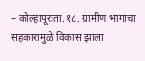– कोल्हापूरःता.१८. ग्रामीण भागाचा सहकारामुळे विकास झाला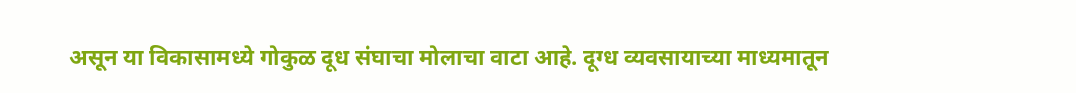असून या विकासामध्ये गोकुळ दूध संघाचा मोलाचा वाटा आहे. दूग्ध व्यवसायाच्या माध्यमातून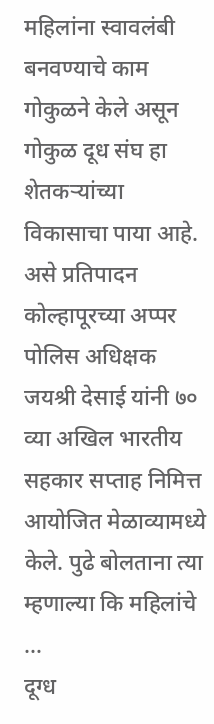महिलांना स्वावलंबी बनवण्याचे काम गोकुळने केले असून गोकुळ दूध संघ हा शेतकऱ्यांच्या विकासाचा पाया आहे. असे प्रतिपादन कोल्हापूरच्या अप्पर पोलिस अधिक्षक जयश्री देसाई यांनी ७० व्या अखिल भारतीय सहकार सप्ताह निमित्त आयोजित मेळाव्यामध्ये केले. पुढे बोलताना त्या म्हणाल्या कि महिलांचे …
दूग्ध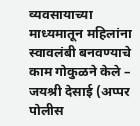व्यवसायाच्या माध्यमातून महिलांना स्वावलंबी बनवण्याचे काम गोकुळने केले – जयश्री देसाई (अप्पर पोलीस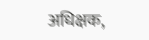अधिक्षक,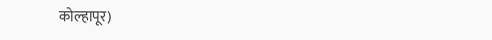कोल्हापूर)